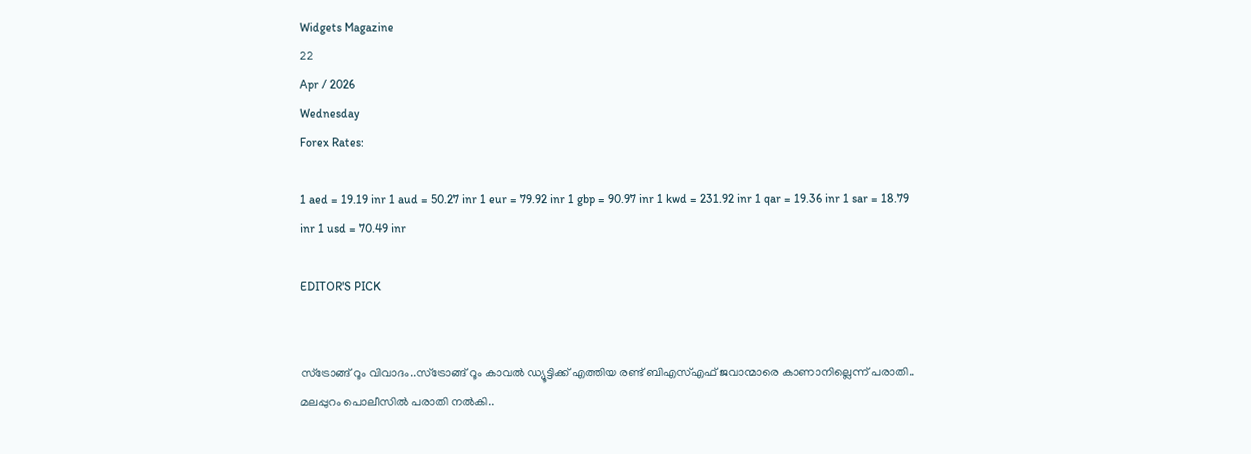Widgets Magazine
22
Apr / 2026
Wednesday
Forex Rates:

1 aed = 19.19 inr 1 aud = 50.27 inr 1 eur = 79.92 inr 1 gbp = 90.97 inr 1 kwd = 231.92 inr 1 qar = 19.36 inr 1 sar = 18.79 inr 1 usd = 70.49 inr

EDITOR'S PICK


സ്ട്രോങ്ങ് റൂം വിവാദം..സ്ട്രോങ്ങ് റൂം കാവൽ ഡ്യൂട്ടിക്ക് എത്തിയ രണ്ട് ബിഎസ്എഫ് ജവാന്മാരെ കാണാനില്ലെന്ന് പരാതി.. മലപ്പുറം പൊലീസിൽ പരാതി നൽകി..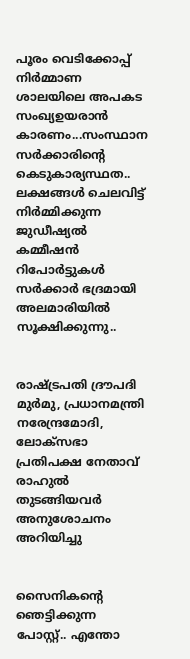പൂരം വെടിക്കോപ്പ് നിർമ്മാണ ശാലയിലെ അപകട സംഖ്യഉയരാൻ കാരണം...സംസ്ഥാന സർക്കാരിന്റെ കെടുകാര്യസ്ഥത.. ലക്ഷങ്ങൾ ചെലവിട്ട് നിർമ്മിക്കുന്ന ജുഡീഷ്യൽ കമ്മീഷൻ റിപോർട്ടുകൾ സർക്കാർ ഭദ്രമായി അലമാരിയിൽ സൂക്ഷിക്കുന്നു..


രാഷ്ട്രപതി ദ്രൗപദി മുർമു, പ്രധാനമന്ത്രി നരേന്ദ്രമോദി, ലോക്സഭാ പ്രതിപക്ഷ നേതാവ് രാഹുൽ തുടങ്ങിയവർ അനുശോചനം അറിയിച്ചു


സൈനികന്റെ ഞെട്ടിക്കുന്ന പോസ്റ്റ്.. എന്തോ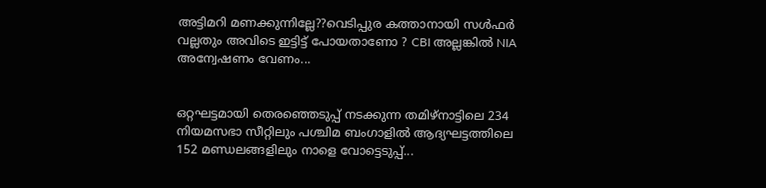അട്ടിമറി മണക്കുന്നില്ലേ??വെടിപ്പുര കത്താനായി സൾഫർ വല്ലതും അവിടെ ഇട്ടിട്ട് പോയതാണോ ? CBI അല്ലങ്കിൽ NIA അന്വേഷണം വേണം...


ഒറ്റഘട്ടമായി തെരഞ്ഞെടുപ്പ് നടക്കുന്ന തമിഴ്നാട്ടിലെ 234 നിയമസഭാ സീറ്റിലും പശ്ചിമ ബംഗാളില്‍ ആദ്യഘട്ടത്തിലെ 152 മണ്ഡലങ്ങളിലും നാളെ വോട്ടെടുപ്പ്...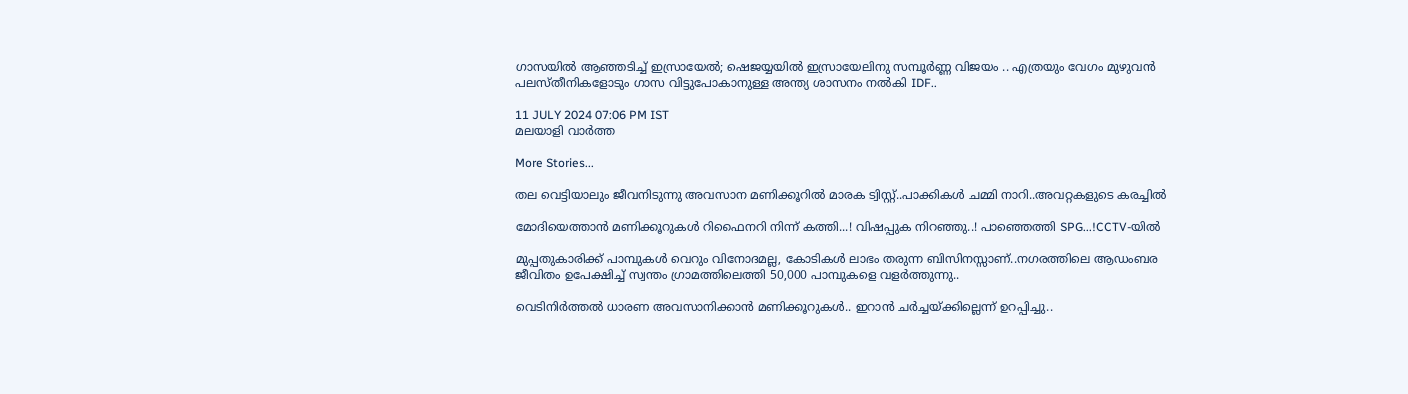ഗാസയിൽ ആഞ്ഞടിച്ച് ഇസ്രായേൽ; ഷെജയ്യയിൽ ഇസ്രായേലിനു സമ്പൂർണ്ണ വിജയം .. എത്രയും വേഗം മുഴുവൻ പലസ്തീനികളോടും ഗാസ വിട്ടുപോകാനുള്ള അന്ത്യ ശാസനം നൽകി IDF..

11 JULY 2024 07:06 PM IST
മലയാളി വാര്‍ത്ത

More Stories...

തല വെട്ടിയാലും ജീവനിടുന്നു അവസാന മണിക്കൂറിൽ മാരക ട്വിസ്റ്റ്..പാക്കികൾ ചമ്മി നാറി..അവറ്റകളുടെ കരച്ചിൽ

മോദിയെത്താൻ മണിക്കൂറുകൾ റിഫൈനറി നിന്ന് കത്തി...! വിഷപ്പുക നിറഞ്ഞു..! പാഞ്ഞെത്തി SPG...!CCTV-യിൽ

മുപ്പതുകാരിക്ക് പാമ്പുകൾ വെറും വിനോദമല്ല, കോടികൾ ലാഭം തരുന്ന ബിസിനസ്സാണ്..നഗരത്തിലെ ആഡംബര ജീവിതം ഉപേക്ഷിച്ച് സ്വന്തം ഗ്രാമത്തിലെത്തി 50,000 പാമ്പുകളെ വളർത്തുന്നു..

വെടിനിർത്തൽ ധാരണ അവസാനിക്കാൻ മണിക്കൂറുകൾ.. ഇറാൻ ചർച്ചയ്ക്കില്ലെന്ന് ഉറപ്പിച്ചു..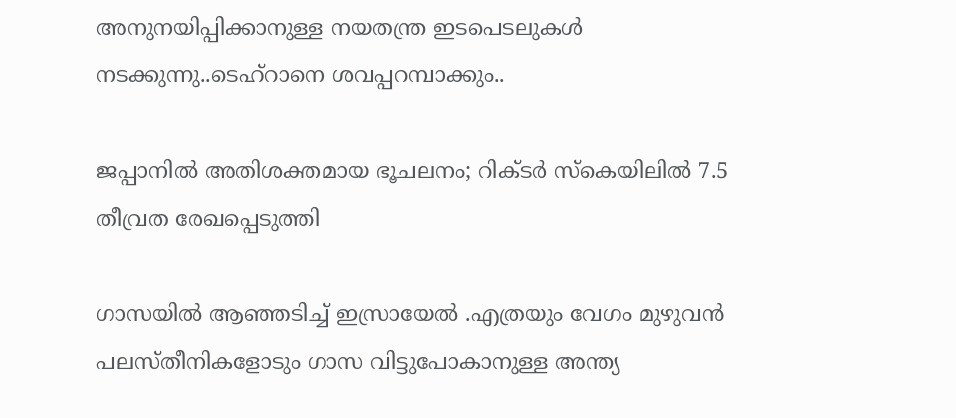അനുനയിപ്പിക്കാനുള്ള നയതന്ത്ര ഇടപെടലുകൾ നടക്കുന്നു..ടെഹ്‌റാനെ ശവപ്പറമ്പാക്കും..

ജപ്പാനില്‍ അതിശക്തമായ ഭൂചലനം; റിക്ടര്‍ സ്‌കെയിലില്‍ 7.5 തീവ്രത രേഖപ്പെടുത്തി

ഗാസയിൽ ആഞ്ഞടിച്ച് ഇസ്രായേൽ .എത്രയും വേഗം മുഴുവൻ പലസ്തീനികളോടും ഗാസ വിട്ടുപോകാനുള്ള അന്ത്യ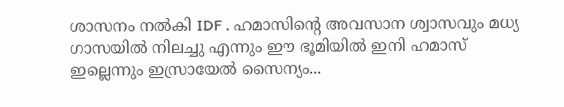ശാസനം നൽകി IDF . ഹമാസിന്റെ അവസാന ശ്വാസവും മധ്യ ഗാസയിൽ നിലച്ചു എന്നും ഈ ഭൂമിയിൽ ഇനി ഹമാസ് ഇല്ലെന്നും ഇസ്രായേൽ സൈന്യം...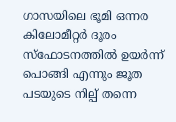ഗാസയിലെ ഭൂമി ഒന്നര കിലോമീറ്റർ ദൂരം സ്ഫോടനത്തിൽ ഉയർന്ന് പൊങ്ങി എന്നും ജൂത പടയുടെ നില്പ് തന്നെ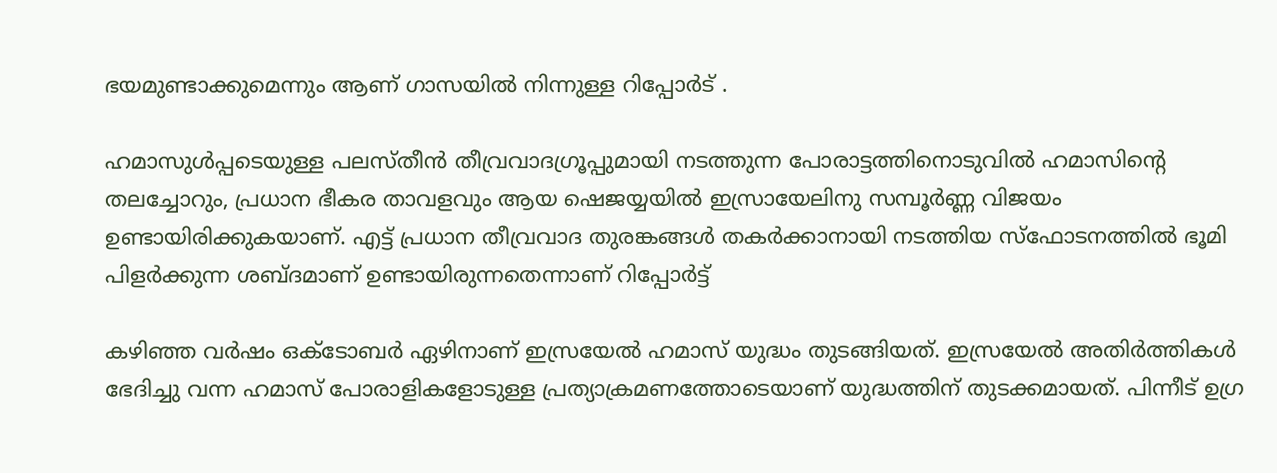ഭയമുണ്ടാക്കുമെന്നും ആണ് ഗാസയിൽ നിന്നുള്ള റിപ്പോർട് .

ഹമാസുൾപ്പടെയുള്ള പലസ്തീൻ തീവ്രവാദഗ്രൂപ്പുമായി നടത്തുന്ന പോരാട്ടത്തിനൊടുവിൽ ഹമാസിന്റെ തലച്ചോറും, പ്രധാന ഭീകര താവളവും ആയ ഷെജയ്യയിൽ ഇസ്രായേലിനു സമ്പൂർണ്ണ വിജയം ഉണ്ടായിരിക്കുകയാണ്‌. എട്ട് പ്രധാന തീവ്രവാദ തുരങ്കങ്ങൾ തകർക്കാനായി നടത്തിയ സ്ഫോടനത്തിൽ ഭൂമി പിളർക്കുന്ന ശബ്ദമാണ് ഉണ്ടായിരുന്നതെന്നാണ് റിപ്പോർട്ട്

കഴിഞ്ഞ വര്‍ഷം ഒക്ടോബര്‍ ഏഴിനാണ് ഇസ്രയേല്‍ ഹമാസ് യുദ്ധം തുടങ്ങിയത്. ഇസ്രയേല്‍ അതിര്‍ത്തികള്‍ ഭേദിച്ചു വന്ന ഹമാസ് പോരാളികളോടുള്ള പ്രത്യാക്രമണത്തോടെയാണ് യുദ്ധത്തിന് തുടക്കമായത്. പിന്നീട് ഉഗ്ര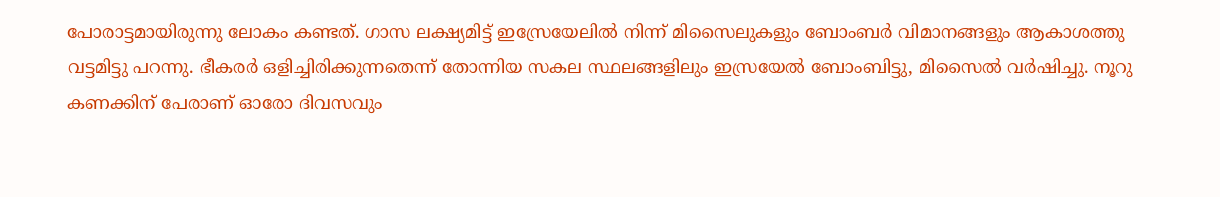പോരാട്ടമായിരുന്നു ലോകം കണ്ടത്. ഗാസ ലക്ഷ്യമിട്ട് ഇസ്രേയേലില്‍ നിന്ന് മിസൈലുകളും ബോംബര്‍ വിമാനങ്ങളും ആകാശത്തു വട്ടമിട്ടു പറന്നു. ഭീകരര്‍ ഒളിച്ചിരിക്കുന്നതെന്ന് തോന്നിയ സകല സ്ഥലങ്ങളിലും ഇസ്രയേല്‍ ബോംബിട്ടു, മിസൈല്‍ വര്‍ഷിച്ചു. നൂറു കണക്കിന് പേരാണ് ഓരോ ദിവസവും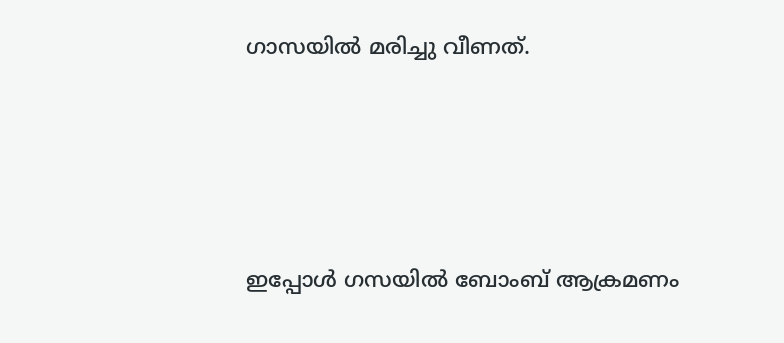ഗാസയില്‍ മരിച്ചു വീണത്.







ഇപ്പോൾ ഗസയിൽ ബോംബ് ആക്രമണം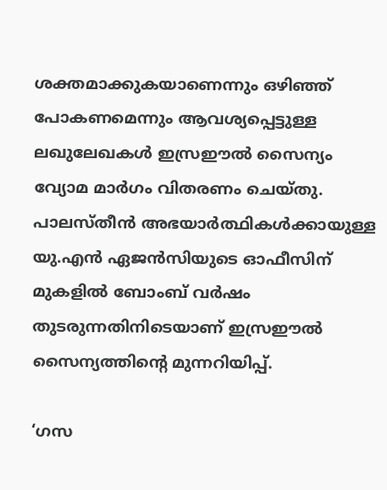ശക്തമാക്കുകയാണെന്നും ഒഴിഞ്ഞ് പോകണമെന്നും ആവശ്യപ്പെട്ടുള്ള ലഖുലേഖകൾ ഇസ്രഈൽ സൈന്യം വ്യോമ മാർഗം വിതരണം ചെയ്തു. പാലസ്തീൻ അഭയാർത്ഥികൾക്കായുള്ള യു.എൻ ഏജൻസിയുടെ ഓഫീസിന് മുകളിൽ ബോംബ് വർഷം തുടരുന്നതിനിടെയാണ് ഇസ്രഈൽ സൈന്യത്തിന്റെ മുന്നറിയിപ്പ്.

‘ഗസ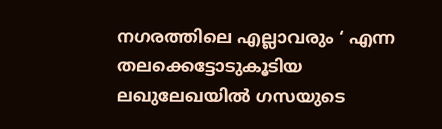നഗരത്തിലെ എല്ലാവരും ‘ എന്ന തലക്കെട്ടോടുകൂടിയ ലഖുലേഖയിൽ ഗസയുടെ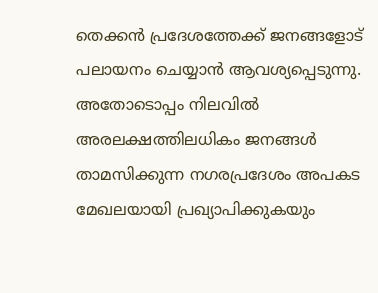തെക്കൻ പ്രദേശത്തേക്ക് ജനങ്ങളോട് പലായനം ചെയ്യാൻ ആവശ്യപ്പെടുന്നു. അതോടൊപ്പം നിലവിൽ അരലക്ഷത്തിലധികം ജനങ്ങൾ താമസിക്കുന്ന നഗരപ്രദേശം അപകട മേഖലയായി പ്രഖ്യാപിക്കുകയും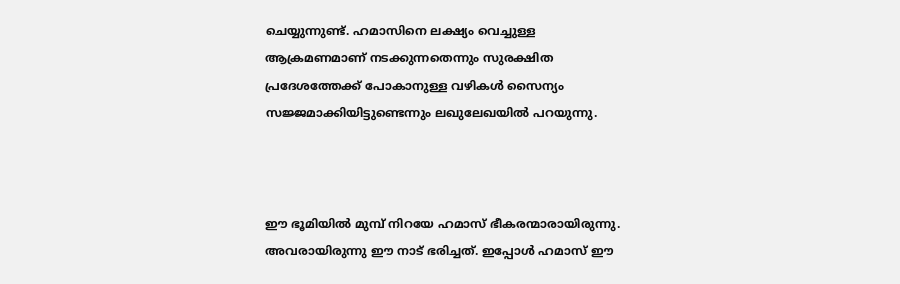ചെയ്യുന്നുണ്ട്. ഹമാസിനെ ലക്ഷ്യം വെച്ചുള്ള ആക്രമണമാണ് നടക്കുന്നതെന്നും സുരക്ഷിത പ്രദേശത്തേക്ക് പോകാനുള്ള വഴികൾ സൈന്യം സജ്ജമാക്കിയിട്ടുണ്ടെന്നും ലഖുലേഖയിൽ പറയുന്നു.



ഈ ഭൂമിയിൽ മുമ്പ് നിറയേ ഹമാസ് ഭീകരന്മാരായിരുന്നു. അവരായിരുന്നു ഈ നാട് ഭരിച്ചത്. ഇപ്പോൾ ഹമാസ് ഈ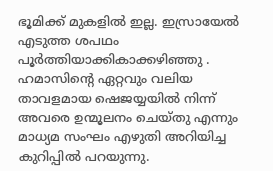ഭൂമിക്ക് മുകളിൽ ഇല്ല. ഇസ്രായേൽ എടുത്ത ശപഥം പൂർത്തിയാക്കികാക്കഴിഞ്ഞു . ഹമാസിന്റെ ഏറ്റവും വലിയ താവളമായ ഷെജയ്യയിൽ നിന്ന് അവരെ ഉന്മൂലനം ചെയ്തു എന്നും മാധ്യമ സംഘം എഴുതി അറിയിച്ച കുറിപ്പിൽ പറയുന്നു.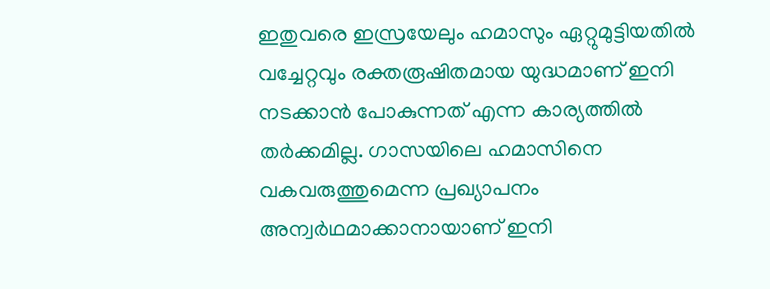ഇതുവരെ ഇസ്രയേലും ഹമാസും ഏറ്റുമുട്ടിയതില്‍ വച്ചേറ്റവും രക്തരൂഷിതമായ യുദ്ധമാണ് ഇനി നടക്കാൻ പോകുന്നത് എന്ന കാര്യത്തില്‍ തര്‍ക്കമില്ല. ഗാസയിലെ ഹമാസിനെ വകവരുത്തുമെന്ന പ്രഖ്യാപനം അന്വര്‍ഥമാക്കാനായാണ് ഇനി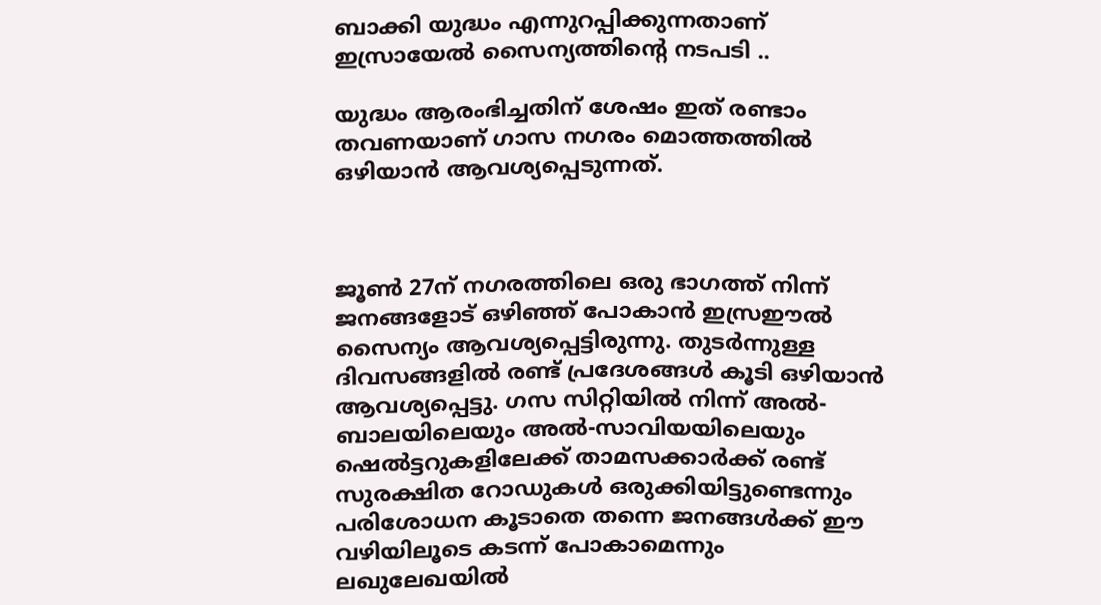ബാക്കി യുദ്ധം എന്നുറപ്പിക്കുന്നതാണ് ഇസ്രായേൽ സൈന്യത്തിന്റെ നടപടി ..

യുദ്ധം ആരംഭിച്ചതിന് ശേഷം ഇത് രണ്ടാം തവണയാണ് ഗാസ നഗരം മൊത്തത്തിൽ ഒഴിയാൻ ആവശ്യപ്പെടുന്നത്.



ജൂൺ 27ന് നഗരത്തിലെ ഒരു ഭാഗത്ത് നിന്ന് ജനങ്ങളോട് ഒഴിഞ്ഞ് പോകാൻ ഇസ്രഈൽ സൈന്യം ആവശ്യപ്പെട്ടിരുന്നു. തുടർന്നുള്ള ദിവസങ്ങളിൽ രണ്ട് പ്രദേശങ്ങൾ കൂടി ഒഴിയാൻ ആവശ്യപ്പെട്ടു. ഗസ സിറ്റിയിൽ നിന്ന് അൽ-ബാലയിലെയും അൽ-സാവിയയിലെയും ഷെൽട്ടറുകളിലേക്ക് താമസക്കാർക്ക് രണ്ട് സുരക്ഷിത റോഡുകൾ ഒരുക്കിയിട്ടുണ്ടെന്നും പരിശോധന കൂടാതെ തന്നെ ജനങ്ങൾക്ക് ഈ വഴിയിലൂടെ കടന്ന് പോകാമെന്നും ലഖുലേഖയിൽ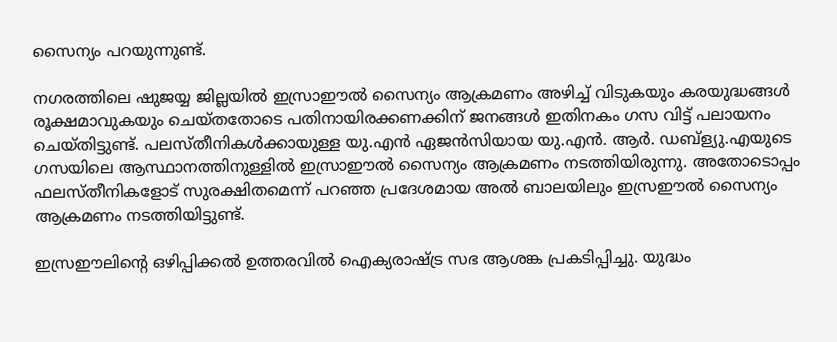സൈന്യം പറയുന്നുണ്ട്.

നഗരത്തിലെ ഷുജയ്യ ജില്ലയിൽ ഇസ്രാഈൽ സൈന്യം ആക്രമണം അഴിച്ച് വിടുകയും കരയുദ്ധങ്ങൾ രൂക്ഷമാവുകയും ചെയ്തതോടെ പതിനായിരക്കണക്കിന് ജനങ്ങൾ ഇതിനകം ഗസ വിട്ട് പലായനം ചെയ്തിട്ടുണ്ട്. പലസ്തീനികൾക്കായുള്ള യു.എൻ ഏജൻസിയായ യു.എൻ. ആർ. ഡബ്ള്യു.എയുടെ ഗസയിലെ ആസ്ഥാനത്തിനുള്ളിൽ ഇസ്രാഈൽ സൈന്യം ആക്രമണം നടത്തിയിരുന്നു. അതോടൊപ്പം ഫലസ്തീനികളോട് സുരക്ഷിതമെന്ന് പറഞ്ഞ പ്രദേശമായ അൽ ബാലയിലും ഇസ്രഈൽ സൈന്യം ആക്രമണം നടത്തിയിട്ടുണ്ട്.

ഇസ്രഈലിന്റെ ഒഴിപ്പിക്കൽ ഉത്തരവിൽ ഐക്യരാഷ്ട്ര സഭ ആശങ്ക പ്രകടിപ്പിച്ചു. യുദ്ധം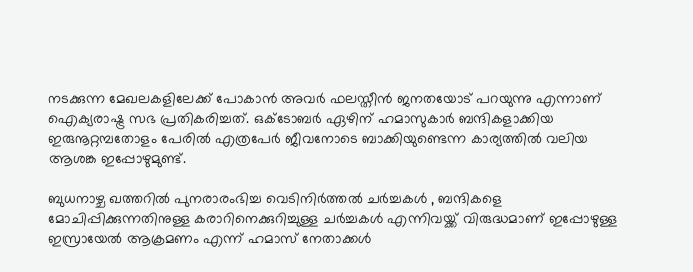നടക്കുന്ന മേഖലകളിലേക്ക് പോകാൻ അവർ ഫലസ്തീൻ ജനതയോട് പറയുന്നു എന്നാണ് ഐക്യരാഷ്ട്ര സഭ പ്രതികരിച്ചത്. ഒക്ടോബര്‍ ഏഴിന് ഹമാസുകാര്‍ ബന്ദികളാക്കിയ ഇരുനൂറ്റമ്പതോളം പേരില്‍ എത്രപേര്‍ ജീവനോടെ ബാക്കിയുണ്ടെന്ന കാര്യത്തില്‍ വലിയ ആശങ്ക ഇപ്പോഴുമുണ്ട്.

ബുധനാഴ്ച ഖത്തറിൽ പുനരാരംഭിച്ച വെടിനിർത്തൽ ചർച്ചകൾ , ബന്ദികളെ മോചിപ്പിക്കുന്നതിനുള്ള കരാറിനെക്കുറിച്ചുള്ള ചർച്ചകൾ എന്നിവയ്ക്ക് വിരുദ്ധമാണ് ഇപ്പോഴുള്ള ഇസ്രായേൽ ആക്രമണം എന്ന് ഹമാസ് നേതാക്കൾ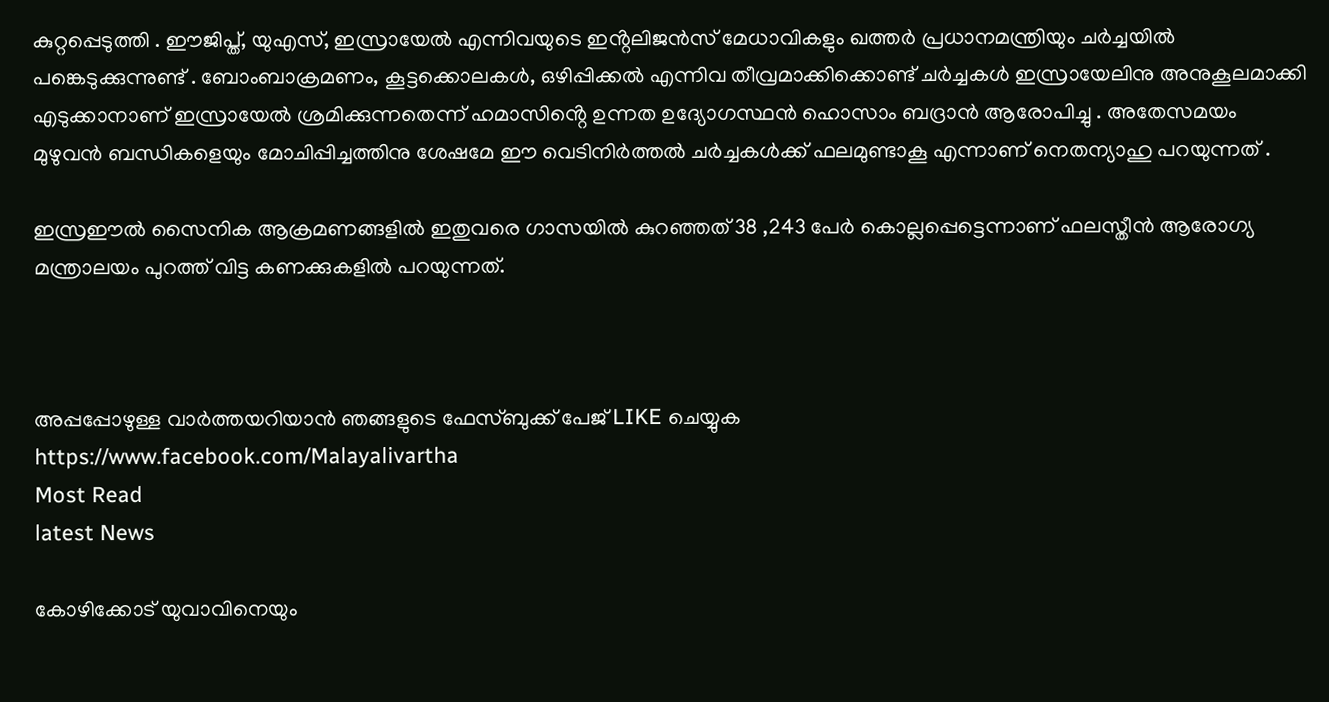കുറ്റപ്പെടുത്തി . ഈജിപ്ത്, യുഎസ്, ഇസ്രായേൽ എന്നിവയുടെ ഇൻ്റലിജൻസ് മേധാവികളും ഖത്തർ പ്രധാനമന്ത്രിയും ചർച്ചയിൽ പങ്കെടുക്കുന്നുണ്ട് . ബോംബാക്രമണം, കൂട്ടക്കൊലകൾ, ഒഴിപ്പിക്കൽ എന്നിവ തീവ്രമാക്കിക്കൊണ്ട് ചർച്ചകൾ ഇസ്രായേലിനു അനുകൂലമാക്കി എടുക്കാനാണ് ഇസ്രായേൽ ശ്രമിക്കുന്നതെന്ന് ഹമാസിൻ്റെ ഉന്നത ഉദ്യോഗസ്ഥൻ ഹൊസാം ബദ്രാൻ ആരോപിച്ചു . അതേസമയം മുഴുവൻ ബന്ധികളെയും മോചിപ്പിച്ചത്തിനു ശേഷമേ ഈ വെടിനിർത്തൽ ചർച്ചകൾക്ക് ഫലമുണ്ടാകൂ എന്നാണ് നെതന്യാഹു പറയുന്നത് .

ഇസ്രഈൽ സൈനിക ആക്രമണങ്ങളിൽ ഇതുവരെ ഗാസയിൽ കുറഞ്ഞത് 38 ,243 പേർ കൊല്ലപ്പെട്ടെന്നാണ് ഫലസ്തീൻ ആരോഗ്യ മന്ത്രാലയം പുറത്ത് വിട്ട കണക്കുകളിൽ പറയുന്നത്.



അപ്പപ്പോഴുള്ള വാര്‍ത്തയറിയാന്‍ ഞങ്ങളുടെ ഫേസ്‌ബുക്ക്‌ പേജ് LIKE ചെയ്യുക
https://www.facebook.com/Malayalivartha
Most Read
latest News

കോഴിക്കോട് യുവാവിനെയും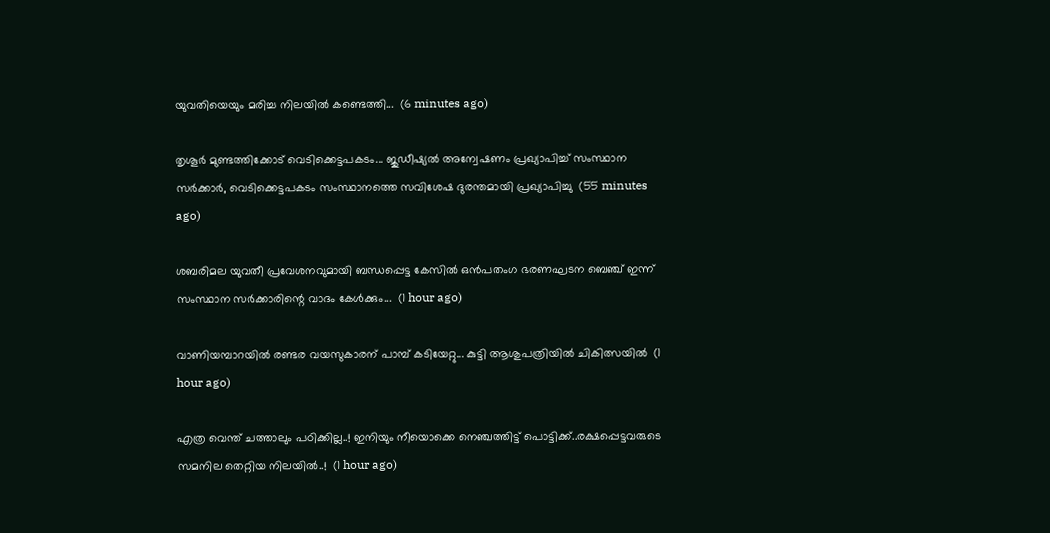യുവതിയെയും മരിച്ച നിലയില്‍ കണ്ടെത്തി...  (6 minutes ago)

തൃശൂർ മുണ്ടത്തിക്കോട് വെടിക്കെട്ടപകടം... ജുഡീഷ്യൽ അന്വേഷണം പ്രഖ്യാപിച്ച് സംസ്ഥാന സർക്കാർ, വെടിക്കെട്ടപകടം സംസ്ഥാനത്തെ സവിശേഷ ദുരന്തമായി പ്രഖ്യാപിച്ചു  (55 minutes ago)

ശബരിമല യുവതീ പ്രവേശനവുമായി ബന്ധപ്പെട്ട കേസിൽ ഒൻപതംഗ ഭരണഘടന ബെഞ്ച് ഇന്ന് സംസ്ഥാന സർക്കാരിന്റെ വാദം കേൾക്കും...  (1 hour ago)

വാണിയമ്പാറയിൽ രണ്ടര വയസുകാരന് പാമ്പ് കടിയേറ്റു... കുട്ടി ആശുപത്രിയിൽ ചികിത്സയിൽ  (1 hour ago)

എത്ര വെന്ത് ചത്താലും പഠിക്കില്ല..! ഇനിയും നീയൊക്കെ നെഞ്ചത്തിട്ട് പൊട്ടിക്ക്..രക്ഷപ്പെട്ടവരുടെ സമനില തെറ്റിയ നിലയിൽ..!  (1 hour ago)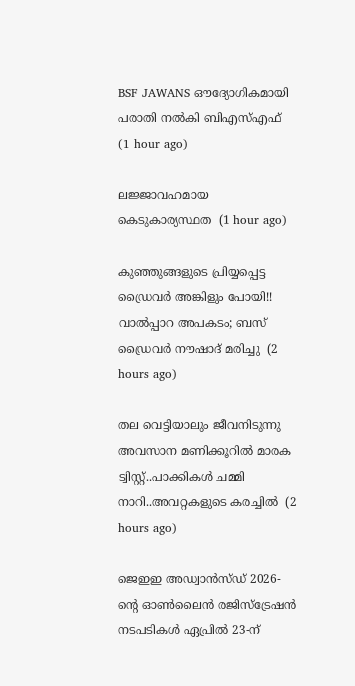BSF JAWANS ഔദ്യോഗികമായി പരാതി നൽകി ബിഎസ്എഫ്  (1 hour ago)

ലജ്ജാവഹമായ കെടുകാര്യസ്ഥത  (1 hour ago)

കുഞ്ഞുങ്ങളുടെ പ്രിയ്യപ്പെട്ട ഡ്രൈവർ അങ്കിളും പോയി!! വാൽപ്പാറ അപകടം; ബസ് ഡ്രൈവർ നൗഷാദ് മരിച്ചു  (2 hours ago)

തല വെട്ടിയാലും ജീവനിടുന്നു അവസാന മണിക്കൂറിൽ മാരക ട്വിസ്റ്റ്..പാക്കികൾ ചമ്മി നാറി..അവറ്റകളുടെ കരച്ചിൽ  (2 hours ago)

ജെഇഇ അഡ്വാൻസ്ഡ് 2026-ന്റെ ഓൺലൈൻ രജിസ്ട്രേഷൻ നടപടികൾ ഏപ്രിൽ 23-ന്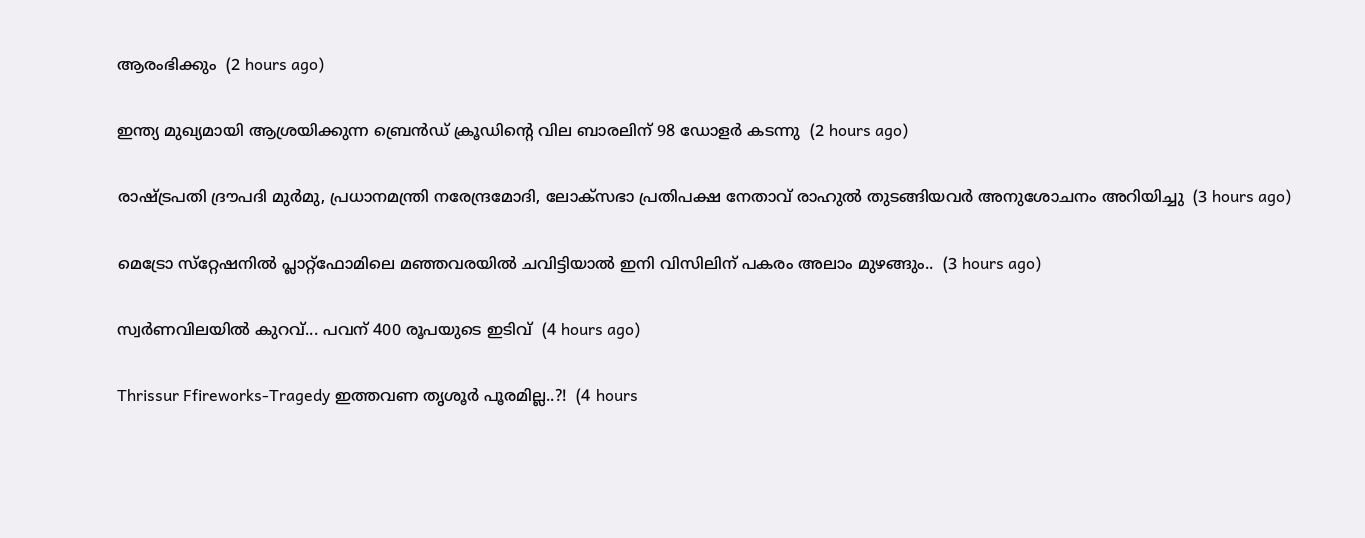ആരംഭിക്കും  (2 hours ago)

ഇന്ത്യ മുഖ്യമായി ആശ്രയിക്കുന്ന ബ്രെന്‍ഡ് ക്രൂഡിന്റെ വില ബാരലിന് 98 ഡോളര്‍ കടന്നു  (2 hours ago)

രാഷ്ട്രപതി ദ്രൗപദി മുർമു, പ്രധാനമന്ത്രി നരേന്ദ്രമോദി, ലോക്സഭാ പ്രതിപക്ഷ നേതാവ് രാഹുൽ തുടങ്ങിയവർ അനുശോചനം അറിയിച്ചു  (3 hours ago)

മെട്രോ സ്‌റ്റേഷനിൽ പ്ലാറ്റ്‌ഫോമിലെ മഞ്ഞവരയിൽ ചവിട്ടിയാൽ ഇനി വിസിലിന് പകരം അലാം മുഴങ്ങും..  (3 hours ago)

സ്വര്‍ണവിലയിൽ കുറവ്... പവന് 400 രൂപയുടെ ഇടിവ്  (4 hours ago)

Thrissur Ffireworks-Tragedy ഇത്തവണ തൃശൂർ പൂരമില്ല..?!  (4 hours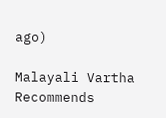ago)

Malayali Vartha Recommends